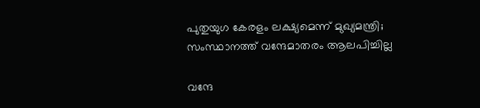പുതുയുഗ കേരളം ലക്ഷ്യമെന്ന് മുഖ്യമന്ത്രി; സംസ്ഥാനത്ത് വന്ദേമാതരം ആലപിച്ചില്ല

വന്ദേ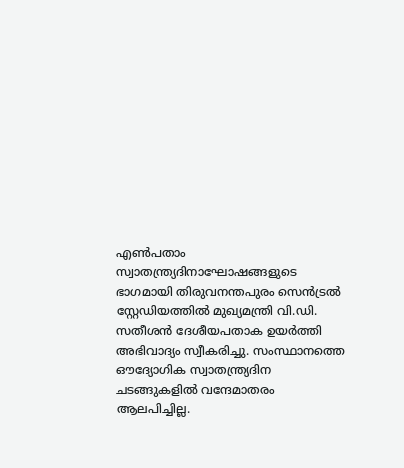എൺപതാം സ്വാതന്ത്ര്യദിനാഘോഷങ്ങളുടെ ഭാഗമായി തിരുവനന്തപുരം സെൻട്രൽ സ്റ്റേഡിയത്തിൽ മുഖ്യമന്ത്രി വി.ഡി. സതീശൻ ദേശീയപതാക ഉയർത്തി അഭിവാദ്യം സ്വീകരിച്ചു. സംസ്ഥാനത്തെ ഔദ്യോഗിക സ്വാതന്ത്ര്യദിന ചടങ്ങുകളിൽ വന്ദേമാതരം ആലപിച്ചില്ല.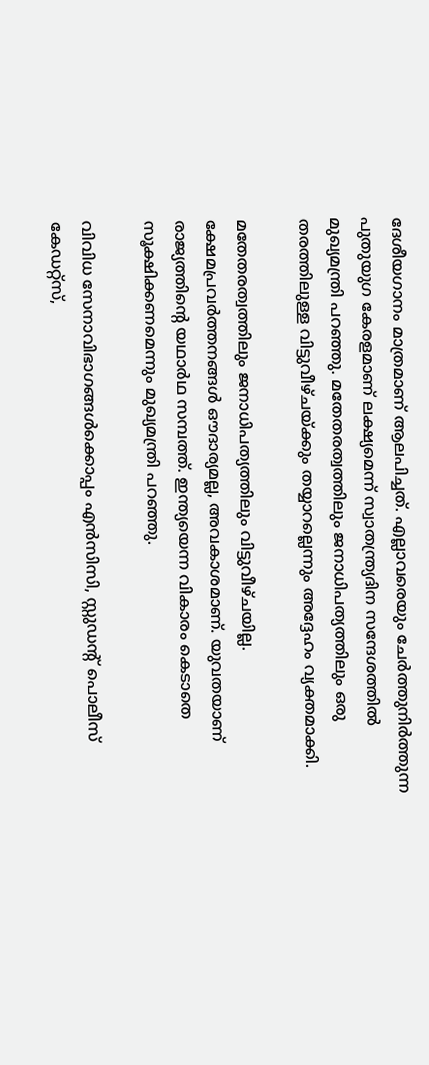ദേശീയഗാനം മാത്രമാണ് ആലപിച്ചത്. എല്ലാവരെയും ചേർത്തുനിർത്തുന്ന പുതുയുഗ കേരളമാണ് ലക്ഷ്യമെന്ന് സ്വാതന്ത്ര്യദിന സന്ദേശത്തിൽ മുഖ്യമന്ത്രി പറഞ്ഞു. മതേതരത്വത്തിലും ജനാധിപത്യത്തിലും ഒരു തരത്തിലുള്ള വിട്ടുവീഴ്ചയ്ക്കും തയ്യാറല്ലെന്നും അദ്ദേഹം വ്യക്തമാക്കി.

മതേതരത്വത്തിലും ജനാധിപത്യത്തിലും വിട്ടുവീഴ്ചയില്ല. ക്ഷേമപ്രവര്‍ത്തനങ്ങള്‍ ഔദാര്യമല്ല, അവകാശമാണ്. യുവതയാണ് രാജ്യത്തിന്‍റെ യഥാര്‍ഥ സമ്പത്ത്. ഇന്ത്യയെന്ന വികാരം കെടാതെ സൂക്ഷിക്കണമെന്നും മുഖ്യമന്ത്രി പറഞ്ഞു.

വിവിധ സേനാവിഭാഗങ്ങൾക്കൊപ്പം എൻസിസി, സ്റ്റുഡന്റ് പൊലീസ് കേഡറ്റ്സ്,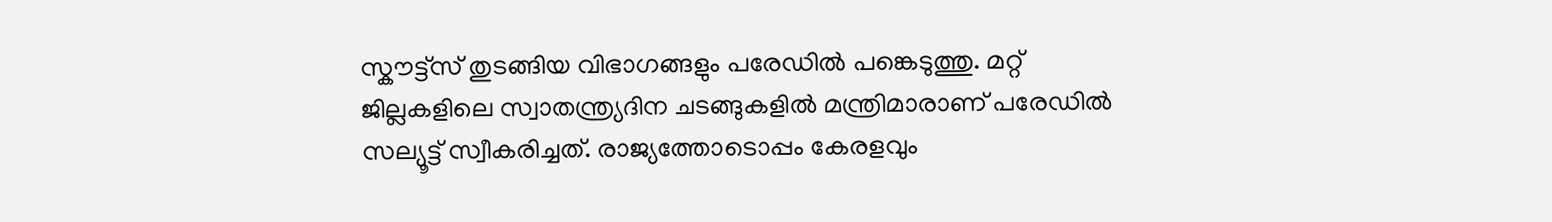സ്കൗട്ട്സ് തുടങ്ങിയ വിഭാഗങ്ങളും പരേഡിൽ പങ്കെടുത്തു. മറ്റ് ജില്ലകളിലെ സ്വാതന്ത്ര്യദിന ചടങ്ങുകളിൽ മന്ത്രിമാരാണ് പരേഡിൽ സല്യൂട്ട് സ്വീകരിച്ചത്. രാജ്യത്തോടൊപ്പം കേരളവും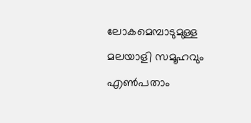ലോകമെമ്പാടുമുള്ള മലയാളി സമൂഹവും എൺപതാം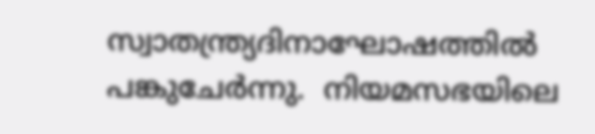സ്വാതന്ത്ര്യദിനാഘോഷത്തിൽ പങ്കുചേർന്നു.  നിയമസഭയിലെ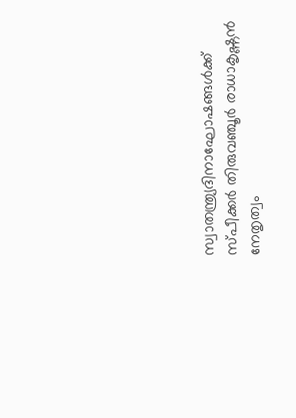സ്വാതന്ത്ര്യദിനാഘോഷങ്ങള്‍ക്ക് സ്പീക്കര്‍ തിരുവഞ്ചൂര്‍ രാധാകൃഷ്ണന്‍ നേതൃത്വം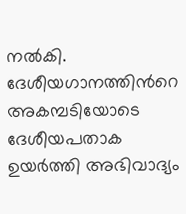നല്‍കി. ദേശീയഗാനത്തിന്‍റെ അകമ്പടിയോടെ ദേശീയപതാക ഉയര്‍ത്തി അഭിവാദ്യം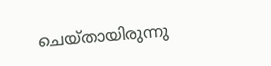ചെയ്തായിരുന്നു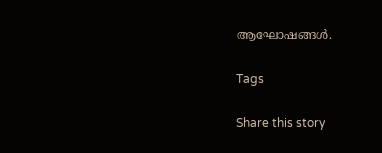ആഘോഷങ്ങള്‍.

Tags

Share this story